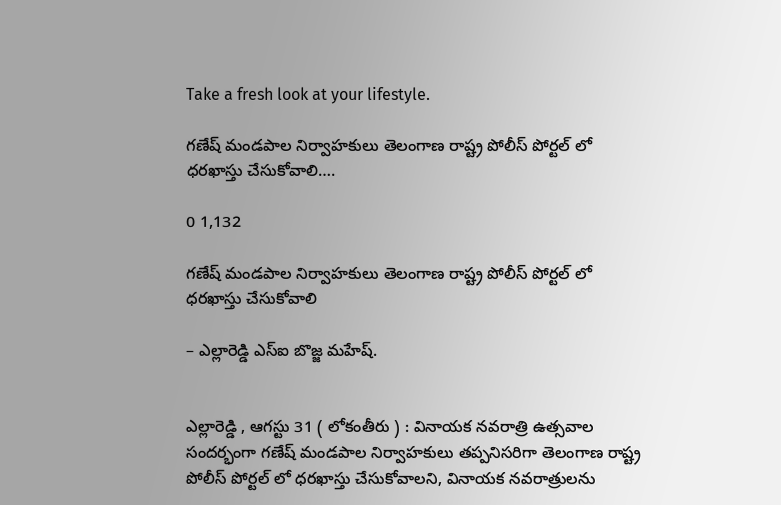Take a fresh look at your lifestyle.

గణేష్ మండపాల నిర్వాహకులు తెలంగాణ రాష్ట్ర పోలీస్ పోర్టల్ లో ధరఖాస్తు చేసుకోవాలి….

0 1,132

గణేష్ మండపాల నిర్వాహకులు తెలంగాణ రాష్ట్ర పోలీస్ పోర్టల్ లో ధరఖాస్తు చేసుకోవాలి

– ఎల్లారెడ్డి ఎస్ఐ బొజ్జ మహేష్.


ఎల్లారెడ్డి , ఆగస్టు 31 ( లోకంతీరు ) : వినాయక నవరాత్రి ఉత్సవాల సందర్భంగా గణేష్ మండపాల నిర్వాహకులు తప్పనిసరిగా తెలంగాణ రాష్ట్ర పోలీస్ పోర్టల్ లో ధరఖాస్తు చేసుకోవాలని, వినాయక నవరాత్రులను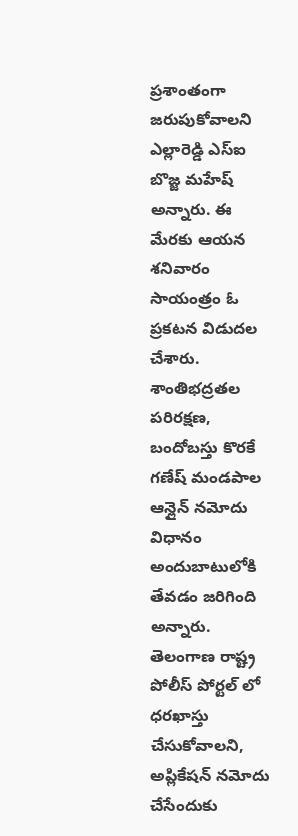ప్రశాంతంగా జరుపుకోవాలని ఎల్లారెడ్డి ఎస్ఐ బొజ్జ మహేష్ అన్నారు. ఈ మేరకు ఆయన శనివారం సాయంత్రం ఓ ప్రకటన విడుదల చేశారు. శాంతిభద్రతల పరిరక్షణ, బందోబస్తు కొరకే గణేష్ మండపాల ఆన్లైన్ నమోదు విధానం అందుబాటులోకి తేవడం జరిగింది అన్నారు. తెలంగాణ రాష్ట్ర పోలీస్ పోర్టల్ లో ధరఖాస్తు చేసుకోవాలని, అప్లికేషన్ నమోదు చేసేందుకు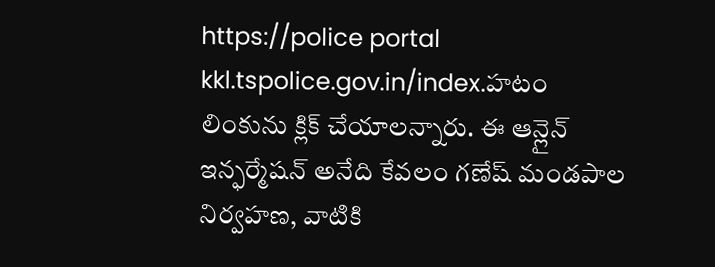https://police portal kkl.tspolice.gov.in/index.హటం లింకును క్లిక్ చేయాలన్నారు. ఈ ఆన్లైన్ ఇన్ఫర్మేషన్ అనేది కేవలం గణేష్ మండపాల నిర్వహణ, వాటికి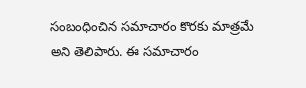సంబంధించిన సమాచారం కొరకు మాత్రమే అని తెలిపారు. ఈ సమాచారం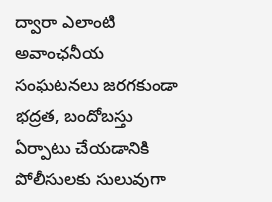ద్వారా ఎలాంటి అవాంఛనీయ సంఘటనలు జరగకుండా భద్రత, బందోబస్తు ఏర్పాటు చేయడానికి పోలీసులకు సులువుగా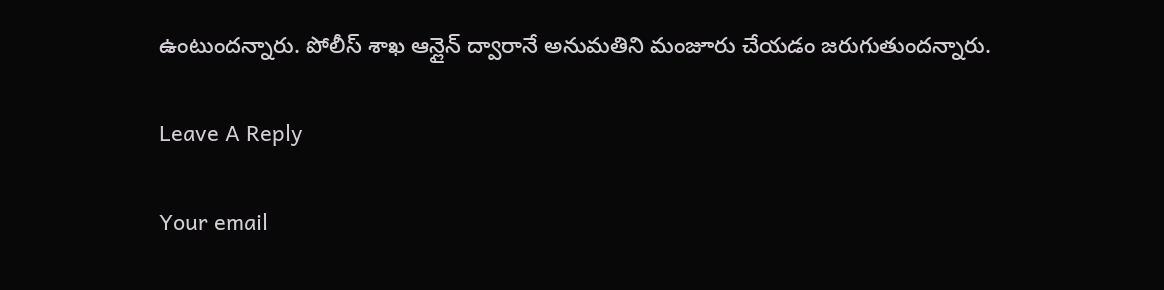ఉంటుందన్నారు. పోలీస్ శాఖ ఆన్లైన్ ద్వారానే అనుమతిని మంజూరు చేయడం జరుగుతుందన్నారు.

Leave A Reply

Your email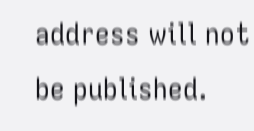address will not be published.